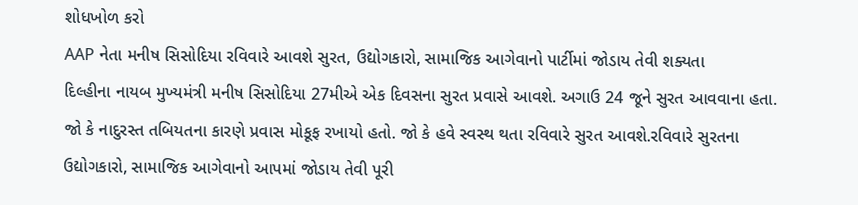શોધખોળ કરો
AAP નેતા મનીષ સિસોદિયા રવિવારે આવશે સુરત, ઉદ્યોગકારો, સામાજિક આગેવાનો પાર્ટીમાં જોડાય તેવી શક્યતા
દિલ્હીના નાયબ મુખ્યમંત્રી મનીષ સિસોદિયા 27મીએ એક દિવસના સુરત પ્રવાસે આવશે. અગાઉ 24 જૂને સુરત આવવાના હતા. જો કે નાદુરસ્ત તબિયતના કારણે પ્રવાસ મોકૂફ રખાયો હતો. જો કે હવે સ્વસ્થ થતા રવિવારે સુરત આવશે.રવિવારે સુરતના ઉદ્યોગકારો, સામાજિક આગેવાનો આપમાં જોડાય તેવી પૂરી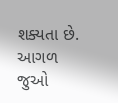શક્યતા છે.
આગળ જુઓ